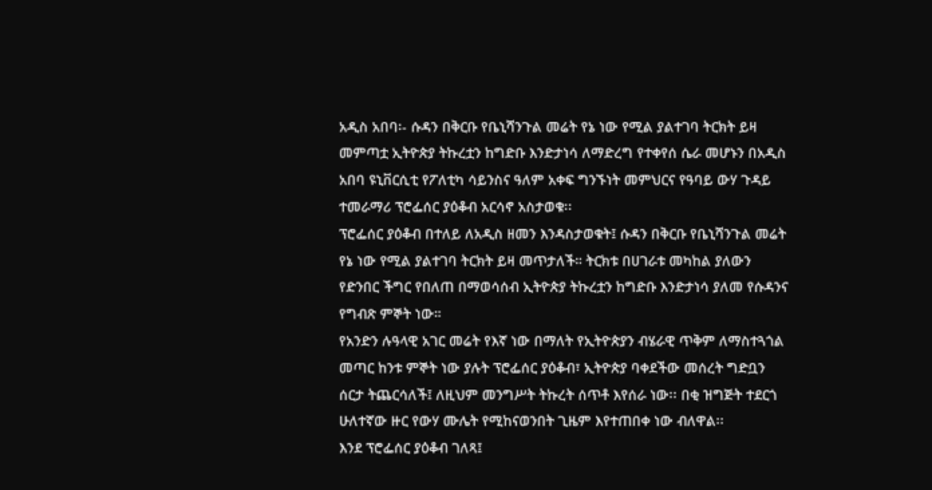አዲስ አበባ፡- ሱዳን በቅርቡ የቤኒሻንጉል መሬት የኔ ነው የሚል ያልተገባ ትርክት ይዛ መምጣቷ ኢትዮጵያ ትኩረቷን ከግድቡ እንድታነሳ ለማድረግ የተቀየሰ ሴራ መሆኑን በአዲስ አበባ ዩኒቨርሲቲ የፖለቲካ ሳይንስና ዓለም አቀፍ ግንኙነት መምህርና የዓባይ ውሃ ጉዳይ ተመራማሪ ፕሮፌሰር ያዕቆብ አርሳኖ አስታወቁ፡፡
ፕሮፌሰር ያዕቆብ በተለይ ለአዲስ ዘመን እንዳስታወቁት፤ ሱዳን በቅርቡ የቤኒሻንጉል መሬት የኔ ነው የሚል ያልተገባ ትርክት ይዛ መጥታለች። ትርክቱ በሀገራቱ መካከል ያለውን የድንበር ችግር የበለጠ በማወሳሰብ ኢትዮጵያ ትኩረቷን ከግድቡ እንድታነሳ ያለመ የሱዳንና የግብጽ ምኞት ነው።
የአንድን ሉዓላዊ አገር መሬት የእኛ ነው በማለት የኢትዮጵያን ብሄራዊ ጥቅም ለማስተጓጎል መጣር ከንቱ ምኞት ነው ያሉት ፕሮፌሰር ያዕቆብ፣ ኢትዮጵያ ባቀደችው መሰረት ግድቧን ሰርታ ትጨርሳለች፤ ለዚህም መንግሥት ትኩረት ሰጥቶ እየሰራ ነው፡፡ በቂ ዝግጅት ተደርጎ ሁለተኛው ዙር የውሃ ሙሌት የሚከናወንበት ጊዜም እየተጠበቀ ነው ብለዋል፡፡
እንደ ፕሮፌሰር ያዕቆብ ገለጻ፤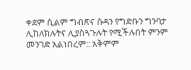ቀደም ሲልም ግብጽና ሱዳን የግድቡን ግንባታ ሊከለክሉትና ሊያስጓጉሉት የሚችሉበት ምንም መንገድ አልነበረም:: አቅምም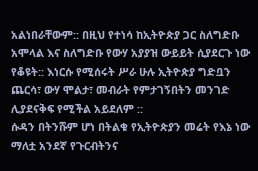አልነበራቸውም:: በዚህ የተነሳ ከኢትዮጵያ ጋር ስለግድቡ አሞላል እና ስለግድቡ የውሃ አያያዝ ውይይት ሲያደርጉ ነው የቆዩት:: እነርሱ የሚሰሩት ሥራ ሁሉ ኢትዮጵያ ግድቧን ጨርሳ፣ ውሃ ሞልታ፣ መብራት የምታገኝበትን መንገድ ሊያደናቅፍ የሚችል አይደለም ::
ሱዳን በትንሹም ሆነ በትልቁ የኢትዮጵያን መሬት የእኔ ነው ማለቷ አንደኛ የጉርብትንና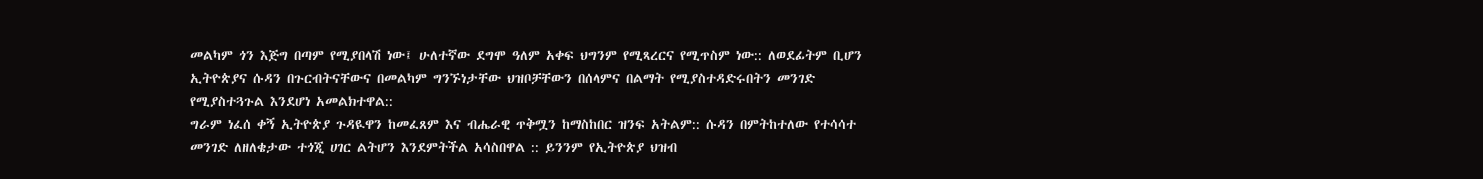መልካም ጎን እጅግ በጣም የሚያበላሽ ነው፤ ሁለተኛው ደግሞ ዓለም አቀፍ ህግንም የሚጻረርና የሚጥስም ነው:: ለወደፊትም ቢሆን ኢትዮጵያና ሱዳን በጉርብትናቸውና በመልካም ግንኙነታቸው ህዝቦቻቸውን በሰላምና በልማት የሚያስተዳድሩበትን መንገድ የሚያስተጓጉል እንደሆነ አመልክተዋል::
ግራም ነፈሰ ቀኝ ኢትዮጵያ ጉዳዪዋን ከመፈጸም እና ብሔራዊ ጥቅሟን ከማስከበር ዝንፍ አትልም:: ሱዳን በምትከተለው የተሳሳተ መንገድ ለዘለቄታው ተጎጂ ሀገር ልትሆን እንደምትችል አሳስበዋል :: ይንንም የኢትዮጵያ ህዝብ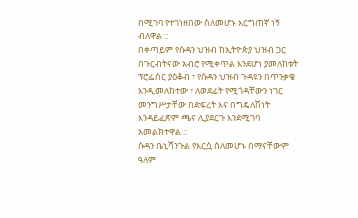በሚገባ የተገነዘበው ስለመሆኑ እርግጠኛ ነኝ ብለዋል ::
በቀጣይም የሱዳን ህዝብ ከኢትዮጵያ ህዝብ ጋር በጉርብትናው አብሮ የሚቀጥል እንደሆነ ያመለከቱት ፕሮፌሰር ያዕቆብ ፣ የሱዳን ህዝብ ጉዳዩን በጥንቃቄ እንዲመለከተው ፣ ለወደፊት የሚጎዳቸውን ነገር መንግሥታቸው በድፍረት እና በግዴለሽነት እንዳይፈጽም ጫና ሊያደርጉ እንደሚገባ አመልክተዋል ::
ሱዳን ቤኒሻንጉል የእርሷ ስለመሆኑ በማናቸውም ዓለም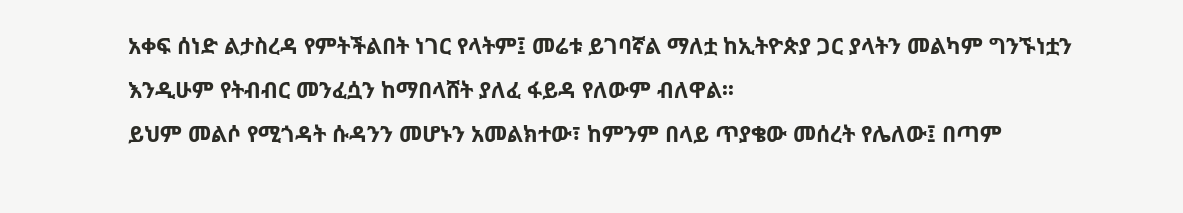አቀፍ ሰነድ ልታስረዳ የምትችልበት ነገር የላትም፤ መሬቱ ይገባኛል ማለቷ ከኢትዮጵያ ጋር ያላትን መልካም ግንኙነቷን እንዲሁም የትብብር መንፈሷን ከማበላሸት ያለፈ ፋይዳ የለውም ብለዋል፡፡
ይህም መልሶ የሚጎዳት ሱዳንን መሆኑን አመልክተው፣ ከምንም በላይ ጥያቄው መሰረት የሌለው፤ በጣም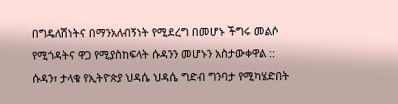በግዴለሽነትና በማንአለብኝነት የሚደረግ በመሆኑ ችግሩ መልሶ የሚጎዳትና ዋጋ የሚያስከፍላት ሱዳንን መሆኑን አስታውቀዋል ::
ሱዳን፣ ታላቁ የኢትዮጵያ ህዳሴ ህዳሴ ግድብ ግንባታ የሚካሄድበት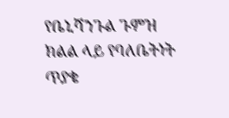የቤኒሻንጉል ጉምዝ ክልል ላይ የባለቤትነት ጥያቄ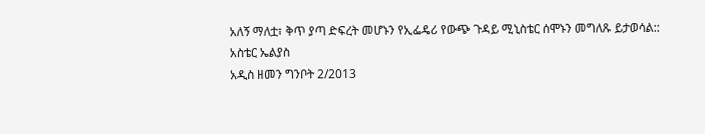አለኝ ማለቷ፣ ቅጥ ያጣ ድፍረት መሆኑን የኢፌዴሪ የውጭ ጉዳይ ሚኒስቴር ሰሞኑን መግለጹ ይታወሳል::
አስቴር ኤልያስ
አዲስ ዘመን ግንቦት 2/2013